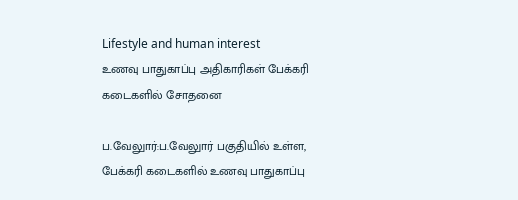Lifestyle and human interest
உணவு பாதுகாப்பு அதிகாரிகள் பேக்கரி கடைகளில் சோதனை

ப.வேலுார்:ப.வேலுார் பகுதியில் உள்ள, பேக்கரி கடைகளில் உணவு பாதுகாப்பு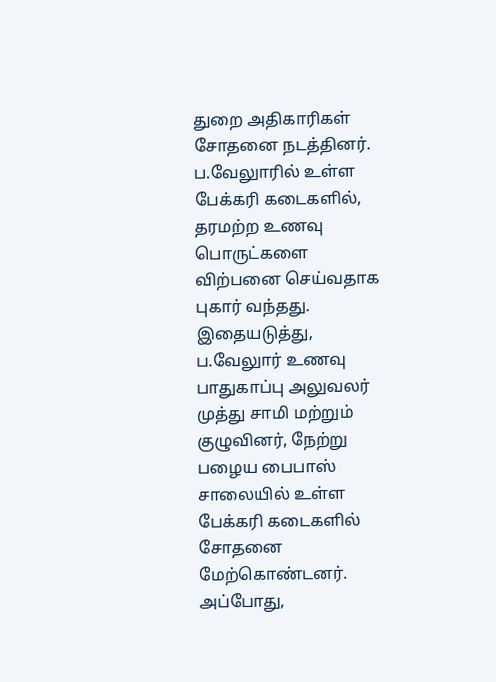துறை அதிகாரிகள் சோதனை நடத்தினர்.
ப.வேலுாரில் உள்ள பேக்கரி கடைகளில், தரமற்ற உணவு பொருட்களை விற்பனை செய்வதாக புகார் வந்தது. இதையடுத்து, ப.வேலுார் உணவு பாதுகாப்பு அலுவலர் முத்து சாமி மற்றும் குழுவினர், நேற்று பழைய பைபாஸ் சாலையில் உள்ள பேக்கரி கடைகளில் சோதனை மேற்கொண்டனர்.
அப்போது,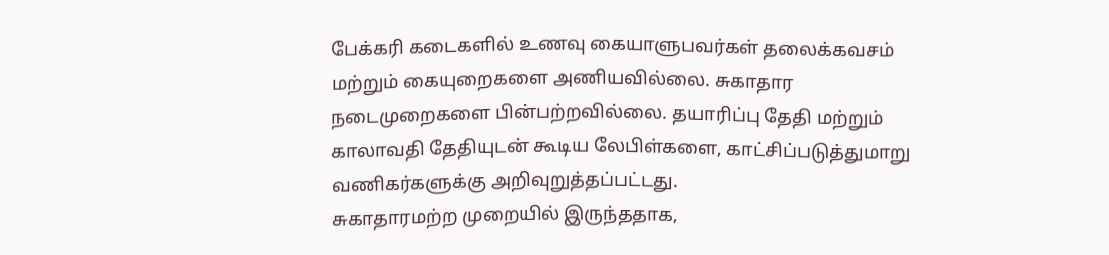பேக்கரி கடைகளில் உணவு கையாளுபவர்கள் தலைக்கவசம் மற்றும் கையுறைகளை அணியவில்லை. சுகாதார நடைமுறைகளை பின்பற்றவில்லை. தயாரிப்பு தேதி மற்றும் காலாவதி தேதியுடன் கூடிய லேபிள்களை, காட்சிப்படுத்துமாறு வணிகர்களுக்கு அறிவுறுத்தப்பட்டது.
சுகாதாரமற்ற முறையில் இருந்ததாக,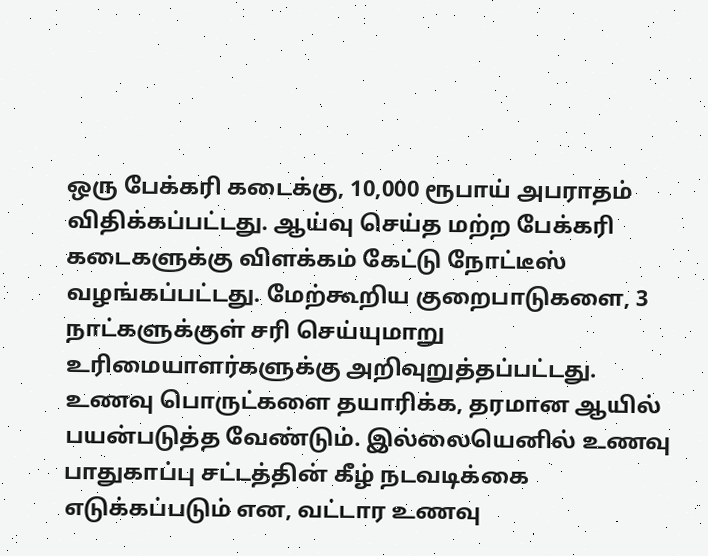ஒரு பேக்கரி கடைக்கு, 10,000 ரூபாய் அபராதம் விதிக்கப்பட்டது. ஆய்வு செய்த மற்ற பேக்கரி கடைகளுக்கு விளக்கம் கேட்டு நோட்டீஸ் வழங்கப்பட்டது. மேற்கூறிய குறைபாடுகளை, 3 நாட்களுக்குள் சரி செய்யுமாறு உரிமையாளர்களுக்கு அறிவுறுத்தப்பட்டது.
உணவு பொருட்களை தயாரிக்க, தரமான ஆயில் பயன்படுத்த வேண்டும். இல்லையெனில் உணவு பாதுகாப்பு சட்டத்தின் கீழ் நடவடிக்கை எடுக்கப்படும் என, வட்டார உணவு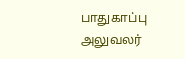பாதுகாப்பு அலுவலர்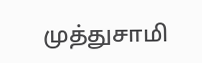முத்துசாமி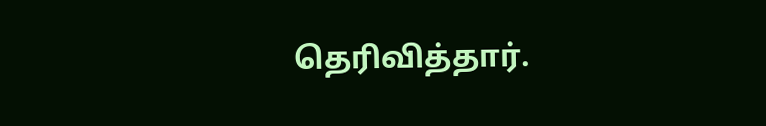தெரிவித்தார்.